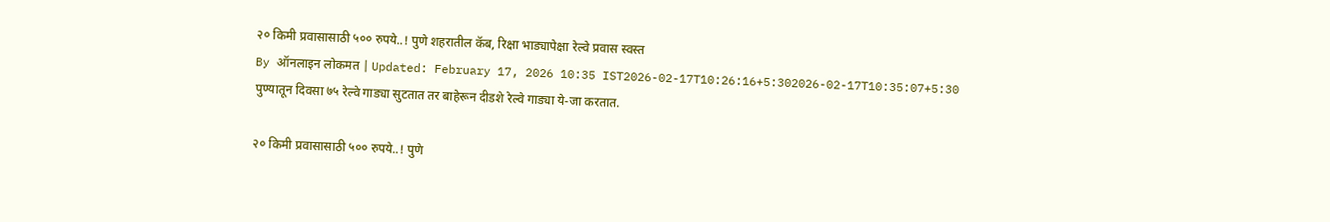२० किमी प्रवासासाठी ५०० रुपये..! पुणे शहरातील कॅब, रिक्षा भाड्यापेक्षा रेल्वे प्रवास स्वस्त
By ऑनलाइन लोकमत | Updated: February 17, 2026 10:35 IST2026-02-17T10:26:16+5:302026-02-17T10:35:07+5:30
पुण्यातून दिवसा ७५ रेल्वे गाड्या सुटतात तर बाहेरून दीडशे रेल्वे गाड्या ये-जा करतात.

२० किमी प्रवासासाठी ५०० रुपये..! पुणे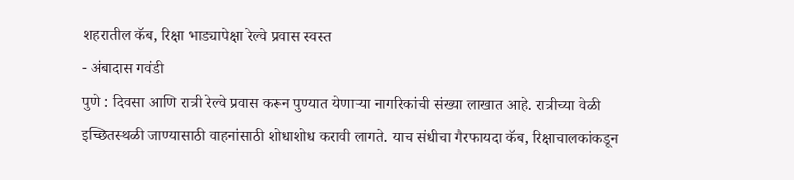शहरातील कॅब, रिक्षा भाड्यापेक्षा रेल्वे प्रवास स्वस्त
- अंबादास गवंडी
पुणे : दिवसा आणि रात्री रेल्वे प्रवास करून पुण्यात येणाऱ्या नागरिकांची संख्या लाखात आहे. रात्रीच्या वेळी इच्छितस्थळी जाण्यासाठी वाहनांसाठी शोधाशोध करावी लागते. याच संधीचा गैरफायदा कॅब, रिक्षाचालकांकडून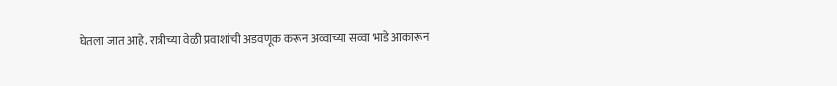घेतला जात आहे. रात्रीच्या वेळी प्रवाशांची अडवणूक करून अव्वाच्या सव्वा भाडे आकारून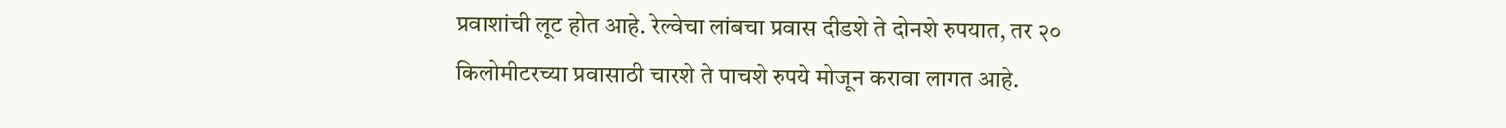प्रवाशांची लूट होत आहे. रेल्वेचा लांबचा प्रवास दीडशे ते दोनशे रुपयात, तर २० किलोमीटरच्या प्रवासाठी चारशे ते पाचशे रुपये मोजून करावा लागत आहे.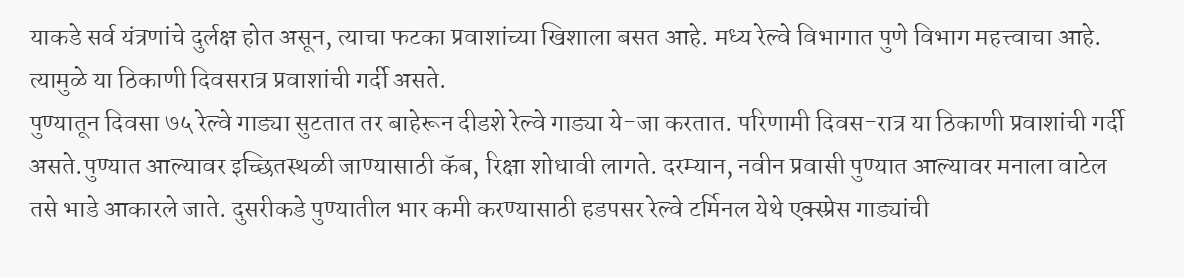याकडे सर्व यंत्रणांचे दुर्लक्ष होत असून, त्याचा फटका प्रवाशांच्या खिशाला बसत आहे. मध्य रेल्वे विभागात पुणे विभाग महत्त्वाचा आहे. त्यामुळे या ठिकाणी दिवसरात्र प्रवाशांची गर्दी असते.
पुण्यातून दिवसा ७५ रेल्वे गाड्या सुटतात तर बाहेरून दीडशे रेल्वे गाड्या ये-जा करतात. परिणामी दिवस-रात्र या ठिकाणी प्रवाशांची गर्दी असते.पुण्यात आल्यावर इच्छितस्थळी जाण्यासाठी कॅब, रिक्षा शोधावी लागते. दरम्यान, नवीन प्रवासी पुण्यात आल्यावर मनाला वाटेल तसे भाडे आकारले जाते. दुसरीकडे पुण्यातील भार कमी करण्यासाठी हडपसर रेल्वे टर्मिनल येथे एक्स्प्रेस गाड्यांची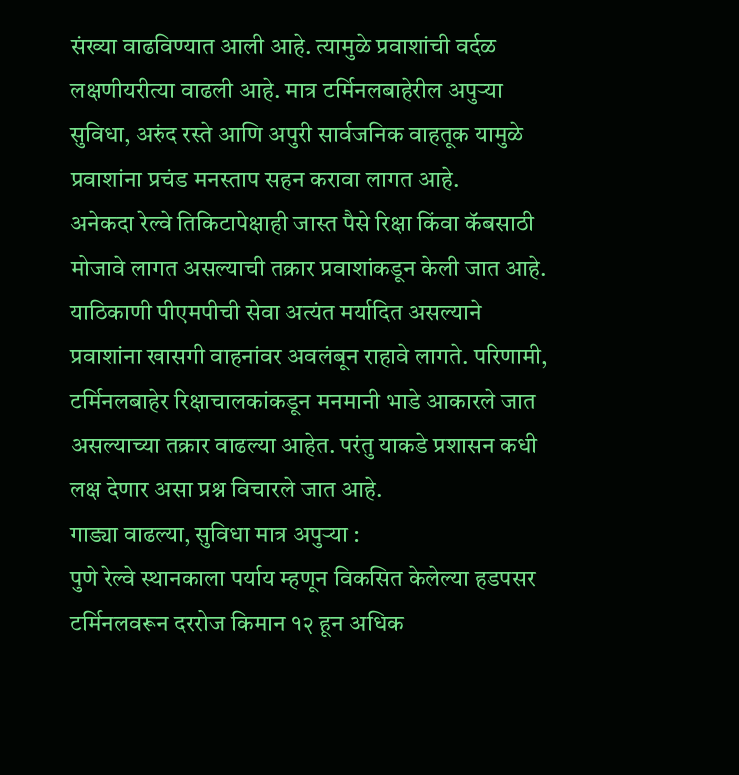संख्या वाढविण्यात आली आहे. त्यामुळे प्रवाशांची वर्दळ लक्षणीयरीत्या वाढली आहे. मात्र टर्मिनलबाहेरील अपुऱ्या सुविधा, अरुंद रस्ते आणि अपुरी सार्वजनिक वाहतूक यामुळे प्रवाशांना प्रचंड मनस्ताप सहन करावा लागत आहे.
अनेकदा रेल्वे तिकिटापेक्षाही जास्त पैसे रिक्षा किंवा कॅबसाठी मोजावे लागत असल्याची तक्रार प्रवाशांकडून केली जात आहे. याठिकाणी पीएमपीची सेवा अत्यंत मर्यादित असल्याने प्रवाशांना खासगी वाहनांवर अवलंबून राहावे लागते. परिणामी, टर्मिनलबाहेर रिक्षाचालकांकडून मनमानी भाडे आकारले जात असल्याच्या तक्रार वाढल्या आहेत. परंतु याकडे प्रशासन कधी लक्ष देणार असा प्रश्न विचारले जात आहे.
गाड्या वाढल्या, सुविधा मात्र अपुऱ्या :
पुणे रेल्वे स्थानकाला पर्याय म्हणून विकसित केलेल्या हडपसर टर्मिनलवरून दररोज किमान १२ हून अधिक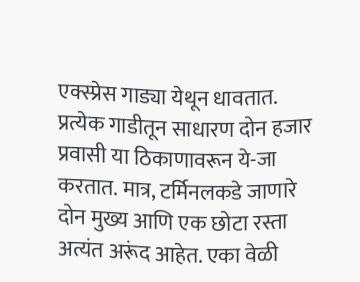एक्स्प्रेस गाड्या येथून धावतात. प्रत्येक गाडीतून साधारण दोन हजार प्रवासी या ठिकाणावरून ये-जा करतात. मात्र, टर्मिनलकडे जाणारे दोन मुख्य आणि एक छोटा रस्ता अत्यंत अरूंद आहेत. एका वेळी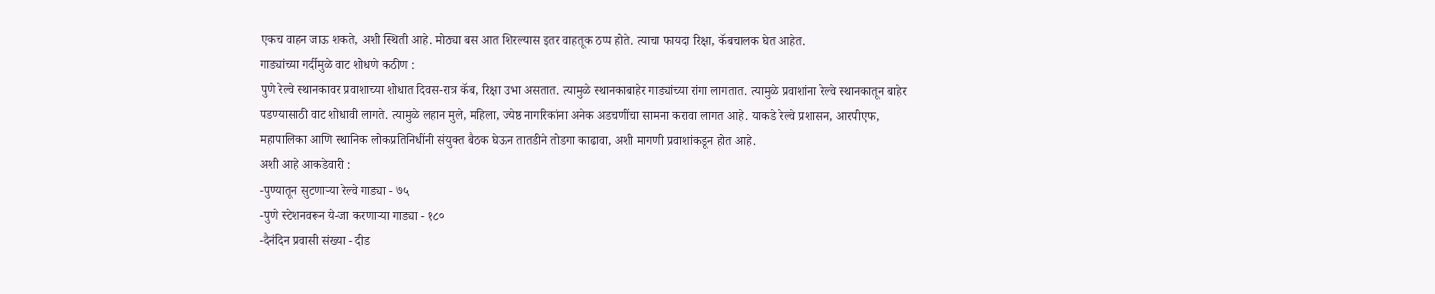एकच वाहन जाऊ शकते, अशी स्थिती आहे. मोठ्या बस आत शिरल्यास इतर वाहतूक ठप्प होते. त्याचा फायदा रिक्षा, कॅबचालक घेत आहेत.
गाड्यांच्या गर्दीमुळे वाट शोधणे कठीण :
पुणे रेल्वे स्थानकावर प्रवाशाच्या शोधात दिवस-रात्र कॅब, रिक्षा उभा असतात. त्यामुळे स्थानकाबाहेर गाड्यांच्या रांगा लागतात. त्यामुळे प्रवाशांना रेल्वे स्थानकातून बाहेर पडण्यासाठी वाट शोधावी लागते. त्यामुळे लहान मुले, महिला, ज्येष्ठ नागरिकांना अनेक अडचणींचा सामना करावा लागत आहे. याकडे रेल्वे प्रशासन, आरपीएफ, महापालिका आणि स्थानिक लोकप्रतिनिधींनी संयुक्त बैठक घेऊन तातडीने तोडगा काढावा, अशी मागणी प्रवाशांकडून होत आहे.
अशी आहे आकडेवारी :
-पुण्यातून सुटणाऱ्या रेल्वे गाड्या - ७५
-पुणे स्टेशनवरून ये-जा करणाऱ्या गाड्या - १८०
-दैनंदिन प्रवासी संख्या - दीड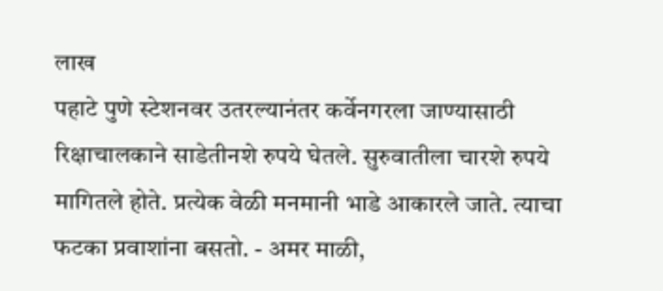लाख
पहाटे पुणे स्टेशनवर उतरल्यानंतर कर्वेनगरला जाण्यासाठी रिक्षाचालकाने साडेतीनशे रुपये घेतले. सुरुवातीला चारशे रुपये मागितले होते. प्रत्येक वेळी मनमानी भाडे आकारले जाते. त्याचा फटका प्रवाशांना बसतो. - अमर माळी,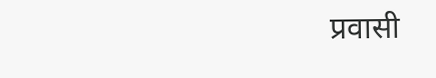प्रवासी